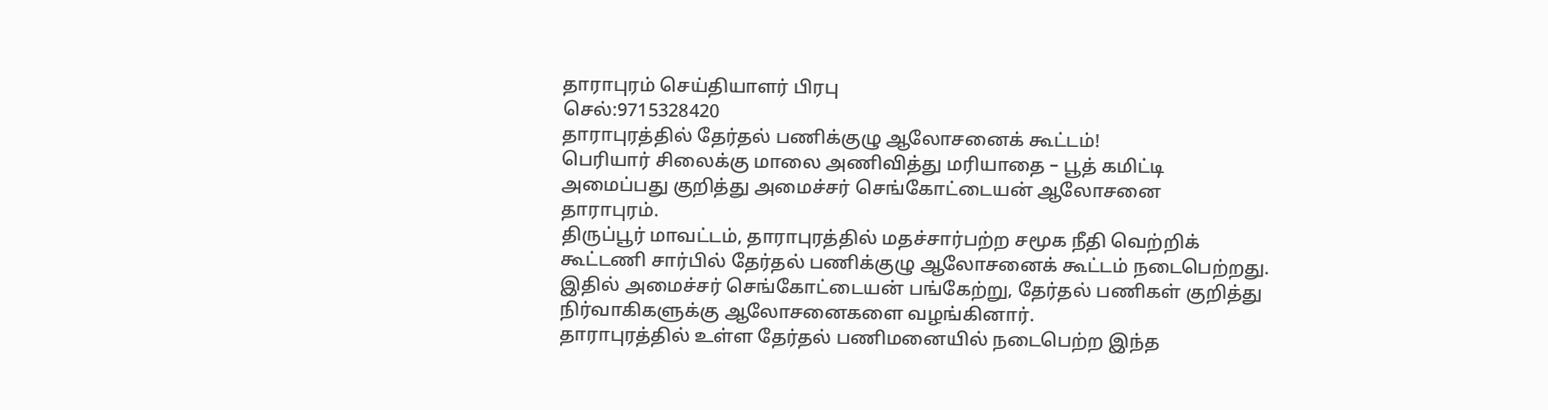தாராபுரம் செய்தியாளர் பிரபு
செல்:9715328420
தாராபுரத்தில் தேர்தல் பணிக்குழு ஆலோசனைக் கூட்டம்!
பெரியார் சிலைக்கு மாலை அணிவித்து மரியாதை – பூத் கமிட்டி அமைப்பது குறித்து அமைச்சர் செங்கோட்டையன் ஆலோசனை
தாராபுரம்.
திருப்பூர் மாவட்டம், தாராபுரத்தில் மதச்சார்பற்ற சமூக நீதி வெற்றிக் கூட்டணி சார்பில் தேர்தல் பணிக்குழு ஆலோசனைக் கூட்டம் நடைபெற்றது. இதில் அமைச்சர் செங்கோட்டையன் பங்கேற்று, தேர்தல் பணிகள் குறித்து நிர்வாகிகளுக்கு ஆலோசனைகளை வழங்கினார்.
தாராபுரத்தில் உள்ள தேர்தல் பணிமனையில் நடைபெற்ற இந்த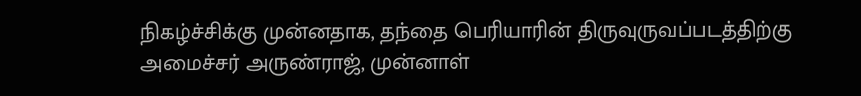நிகழ்ச்சிக்கு முன்னதாக, தந்தை பெரியாரின் திருவுருவப்படத்திற்கு அமைச்சர் அருண்ராஜ், முன்னாள்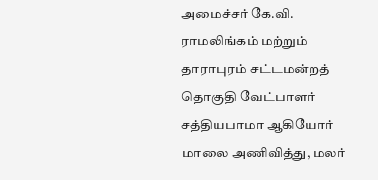அமைச்சர் கே.வி. ராமலிங்கம் மற்றும் தாராபுரம் சட்டமன்றத் தொகுதி வேட்பாளர் சத்தியபாமா ஆகியோர் மாலை அணிவித்து, மலர்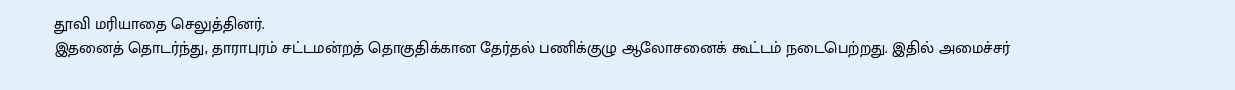தூவி மரியாதை செலுத்தினர்.
இதனைத் தொடர்ந்து, தாராபுரம் சட்டமன்றத் தொகுதிக்கான தேர்தல் பணிக்குழு ஆலோசனைக் கூட்டம் நடைபெற்றது. இதில் அமைச்சர்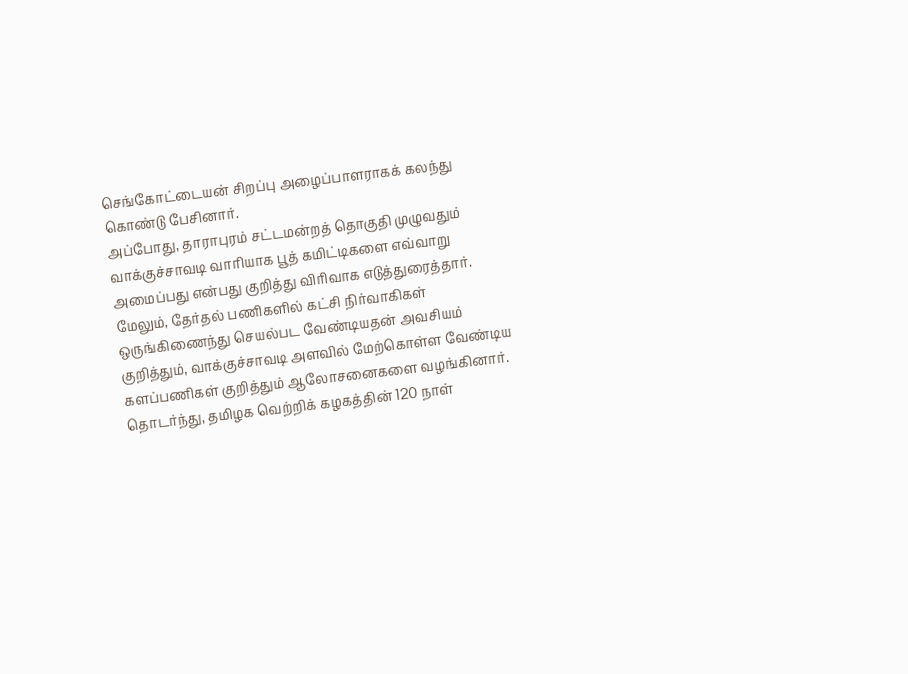செங்கோட்டையன் சிறப்பு அழைப்பாளராகக் கலந்து கொண்டு பேசினார்.
அப்போது, தாராபுரம் சட்டமன்றத் தொகுதி முழுவதும் வாக்குச்சாவடி வாரியாக பூத் கமிட்டிகளை எவ்வாறு அமைப்பது என்பது குறித்து விரிவாக எடுத்துரைத்தார். மேலும், தேர்தல் பணிகளில் கட்சி நிர்வாகிகள் ஒருங்கிணைந்து செயல்பட வேண்டியதன் அவசியம் குறித்தும், வாக்குச்சாவடி அளவில் மேற்கொள்ள வேண்டிய களப்பணிகள் குறித்தும் ஆலோசனைகளை வழங்கினார்.
தொடர்ந்து, தமிழக வெற்றிக் கழகத்தின் 120 நாள்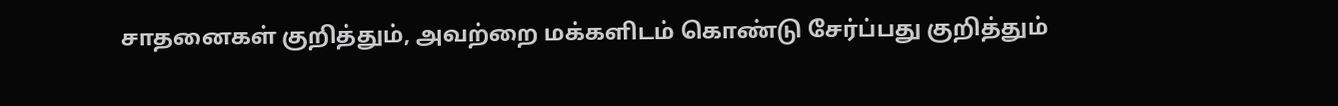சாதனைகள் குறித்தும், அவற்றை மக்களிடம் கொண்டு சேர்ப்பது குறித்தும்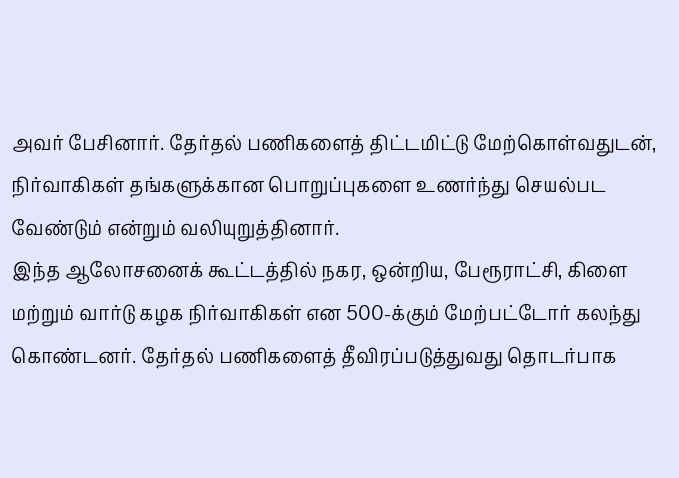அவர் பேசினார். தேர்தல் பணிகளைத் திட்டமிட்டு மேற்கொள்வதுடன், நிர்வாகிகள் தங்களுக்கான பொறுப்புகளை உணர்ந்து செயல்பட வேண்டும் என்றும் வலியுறுத்தினார்.
இந்த ஆலோசனைக் கூட்டத்தில் நகர, ஒன்றிய, பேரூராட்சி, கிளை மற்றும் வார்டு கழக நிர்வாகிகள் என 500-க்கும் மேற்பட்டோர் கலந்து கொண்டனர். தேர்தல் பணிகளைத் தீவிரப்படுத்துவது தொடர்பாக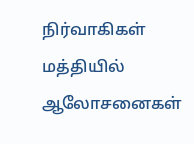நிர்வாகிகள் மத்தியில் ஆலோசனைகள்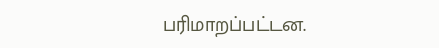பரிமாறப்பட்டன.